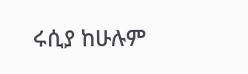ሩሲያ ከሁሉም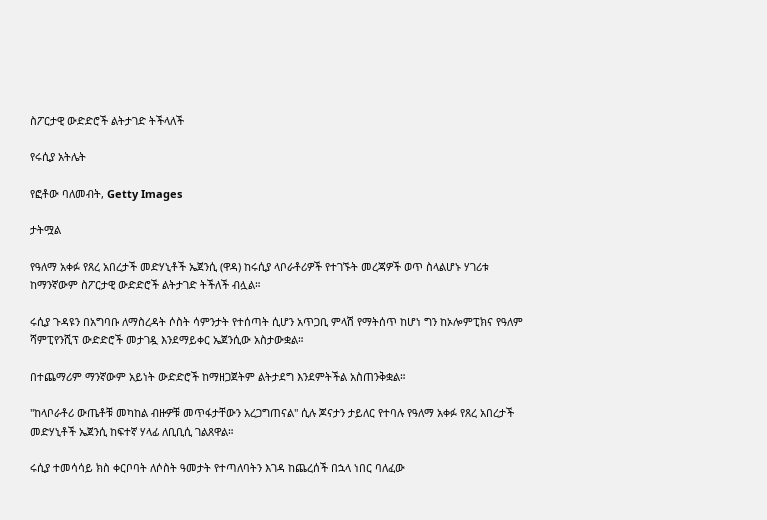ስፖርታዊ ውድድሮች ልትታገድ ትችላለች

የሩሲያ አትሌት

የፎቶው ባለመብት, Getty Images

ታትሟል

የዓለማ አቀፉ የጸረ አበረታች መድሃኒቶች ኤጀንሲ (ዋዳ) ከሩሲያ ላቦራቶሪዎች የተገኙት መረጃዎች ወጥ ስላልሆኑ ሃገሪቱ ከማንኛውም ስፖርታዊ ውድድሮች ልትታገድ ትችለች ብሏል።

ሩሲያ ጉዳዩን በአግባቡ ለማስረዳት ሶስት ሳምንታት የተሰጣት ሲሆን አጥጋቢ ምላሽ የማትሰጥ ከሆነ ግን ከኦሎምፒክና የዓለም ሻምፒየንሺፕ ውድድሮች መታገዷ እንደማይቀር ኤጀንሲው አስታውቋል።

በተጨማሪም ማንኛውም አይነት ውድድሮች ከማዘጋጀትም ልትታደግ እንደምትችል አስጠንቅቋል።

''ከላቦራቶሪ ውጤቶቹ መካከል ብዙዎቹ መጥፋታቸውን አረጋግጠናል'' ሲሉ ጆናታን ታይለር የተባሉ የዓለማ አቀፉ የጸረ አበረታች መድሃኒቶች ኤጀንሲ ከፍተኛ ሃላፊ ለቢቢሲ ገልጸዋል።

ሩሲያ ተመሳሳይ ክስ ቀርቦባት ለሶስት ዓመታት የተጣለባትን እገዳ ከጨረሰች በኋላ ነበር ባለፈው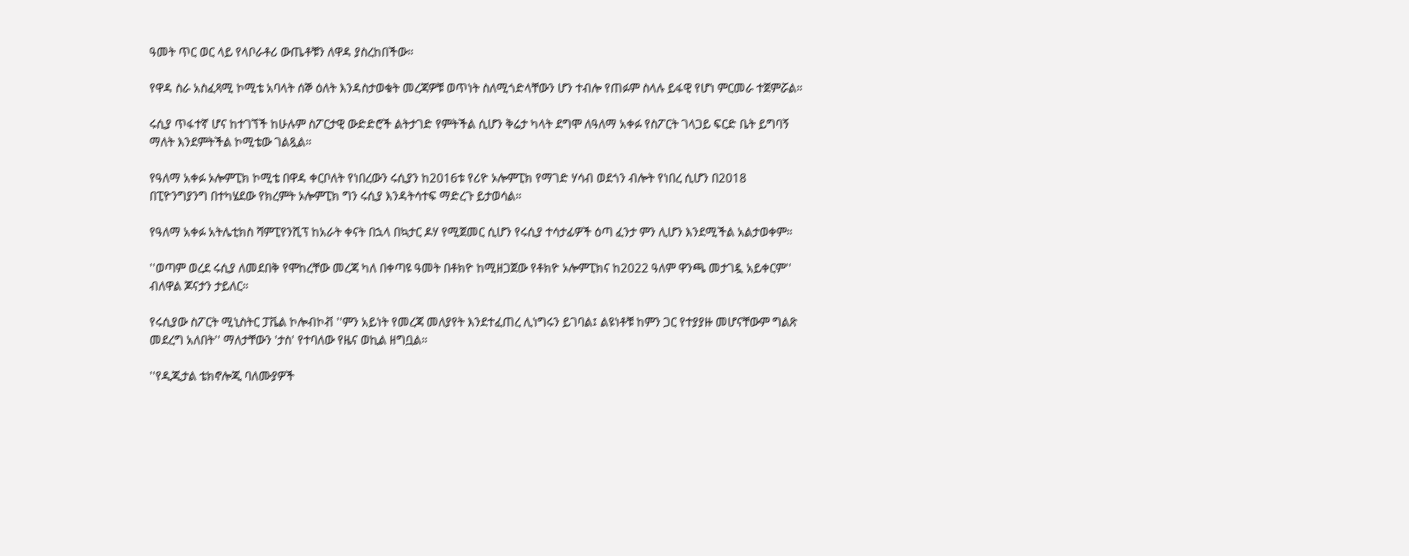ዓመት ጥር ወር ላይ የላቦራቶሪ ውጤቶቹን ለዋዳ ያስረከበችው።

የዋዳ ስራ አስፈጻሚ ኮሚቴ አባላት ሰኞ ዕለት እንዳስታወቁት መረጃዎቹ ወጥነት ስለሚጎድላቸውን ሆን ተብሎ የጠፉም ስላሉ ይፋዊ የሆነ ምርመራ ተጀምሯል።

ሩሲያ ጥፋተኛ ሆና ከተገኘች ከሁሉም ስፖርታዊ ውድድሮች ልትታገድ የምትችል ሲሆን ቅሬታ ካላት ደግሞ ለዓለማ አቀፉ የስፖርት ገላጋይ ፍርድ ቤት ይግባኝ ማለት እንደምትችል ኮሚቴው ገልጿል።

የዓለማ አቀፉ ኦሎምፒክ ኮሚቴ በዋዳ ቀርቦለት የነበረውን ሩሲያን ከ2016ቱ የሪዮ ኦሎምፒክ የማገድ ሃሳብ ወደጎን ብሎት የነበረ ሲሆን በ2018 በፒዮንግያንግ በተካሄደው የክረምት ኦሎምፒክ ግን ሩሲያ እንዳትሳተፍ ማድረጉ ይታወሳል።

የዓለማ አቀፉ አትሌቲክስ ሻምፒየንሺፕ ከአራት ቀናት በኋላ በኳታር ዶሃ የሚጀመር ሲሆን የሩሲያ ተሳታፊዎች ዕጣ ፈንታ ምን ሊሆን እንደሚችል አልታወቀም።

''ወጣም ወረደ ሩሲያ ለመደበቅ የሞከረቸው መረጃ ካለ በቀጣዩ ዓመት በቶክዮ ከሚዘጋጀው የቶክዮ ኦሎምፒክና ከ2022 ዓለም ዋንጫ መታገዷ አይቀርም'' ብለዋል ጆናታን ታይለር።

የሩሲያው ስፖርት ሚኒስትር ፓቬል ኮሎብኮቭ ''ምን አይነት የመረጃ መለያየት እንደተፈጠረ ሊነግሩን ይገባል፤ ልዩነቶቹ ከምን ጋር የተያያዙ መሆናቸውም ግልጽ መደረግ አለበት'' ማለታቸውን 'ታስ' የተባለው የዜና ወኪል ዘግቧል።

''የዲጂታል ቴክኖሎጂ ባለሙያዎች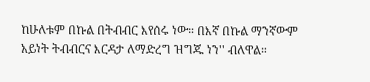ከሁለቱም በኩል በትብብር እየሰሩ ነው። በእኛ በኩል ማንኛውም አይነት ትብብርና እርዳታ ለማድረግ ዝግጁ ነን'' ብለዋል።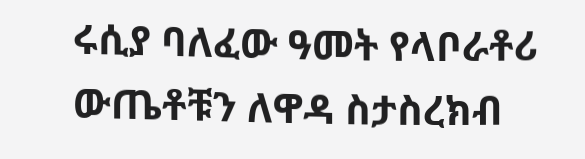ሩሲያ ባለፈው ዓመት የላቦራቶሪ ውጤቶቹን ለዋዳ ስታስረክብ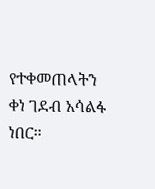የተቀመጠላትን ቀነ ገደብ አሳልፋ ነበር።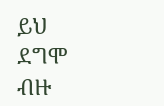ይህ ደግሞ ብዙ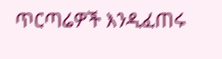ጥርጣሬዎች እንዲፈጠሩ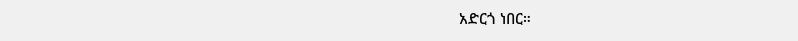አድርጎ ነበር።